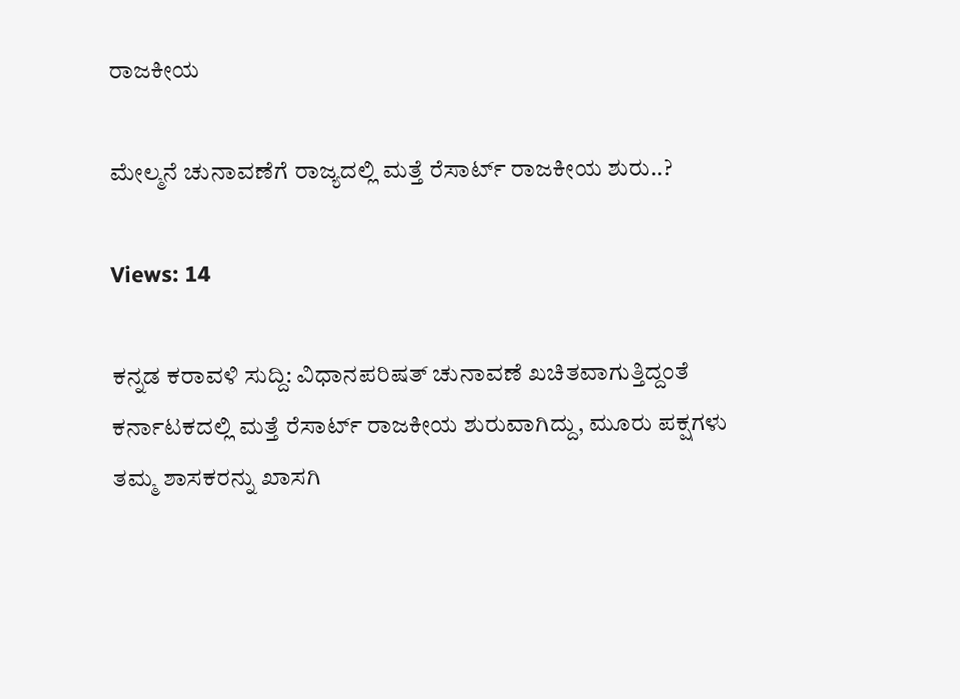ರಾಜಕೀಯ

ಮೇಲ್ಮನೆ ಚುನಾವಣೆಗೆ ರಾಜ್ಯದಲ್ಲಿ ಮತ್ತೆ ರೆಸಾರ್ಟ್ ರಾಜಕೀಯ ಶುರು..?

Views: 14

ಕನ್ನಡ ಕರಾವಳಿ ಸುದ್ದಿ: ವಿಧಾನಪರಿಷತ್‌ ಚುನಾವಣೆ ಖಚಿತವಾಗುತ್ತಿದ್ದಂತೆ ಕರ್ನಾಟಕದಲ್ಲಿ ಮತ್ತೆ ರೆಸಾರ್ಟ್ ರಾಜಕೀಯ ಶುರುವಾಗಿದ್ದು, ಮೂರು ಪಕ್ಷಗಳು ತಮ್ಮ ಶಾಸಕರನ್ನು ಖಾಸಗಿ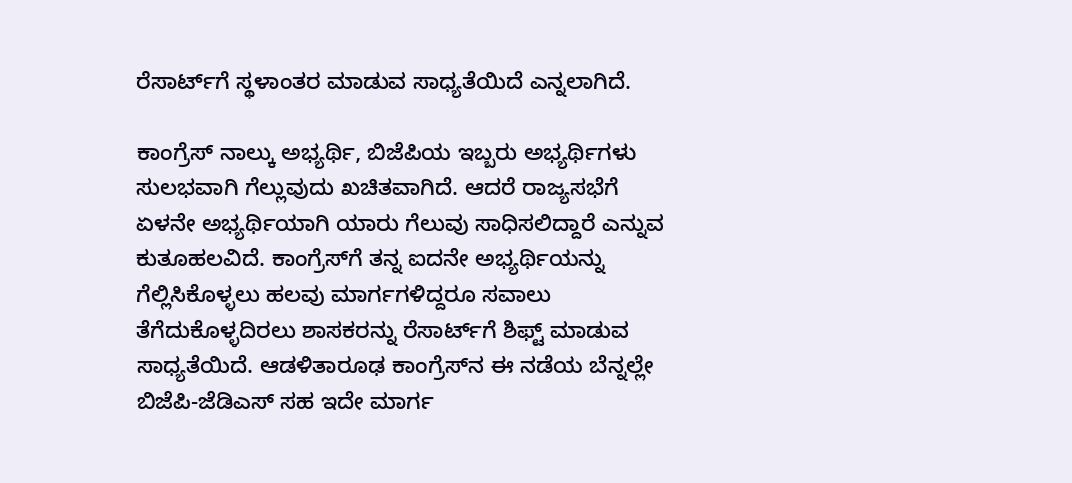ರೆಸಾರ್ಟ್‌ಗೆ ಸ್ಥಳಾಂತರ ಮಾಡುವ ಸಾಧ್ಯತೆಯಿದೆ ಎನ್ನಲಾಗಿದೆ.

ಕಾಂಗ್ರೆಸ್ ನಾಲ್ಕು ಅಭ್ಯರ್ಥಿ, ಬಿಜೆಪಿಯ ಇಬ್ಬರು ಅಭ್ಯರ್ಥಿಗಳು ಸುಲಭವಾಗಿ ಗೆಲ್ಲುವುದು ಖಚಿತವಾಗಿದೆ. ಆದರೆ ರಾಜ್ಯಸಭೆಗೆ ಏಳನೇ ಅಭ್ಯರ್ಥಿಯಾಗಿ ಯಾರು ಗೆಲುವು ಸಾಧಿಸಲಿದ್ದಾರೆ ಎನ್ನುವ ಕುತೂಹಲವಿದೆ. ಕಾಂಗ್ರೆಸ್‌ಗೆ ತನ್ನ ಐದನೇ ಅಭ್ಯರ್ಥಿಯನ್ನು ಗೆಲ್ಲಿಸಿಕೊಳ್ಳಲು ಹಲವು ಮಾರ್ಗಗಳಿದ್ದರೂ ಸವಾಲು ತೆಗೆದುಕೊಳ್ಳದಿರಲು ಶಾಸಕರನ್ನು ರೆಸಾರ್ಟ್‌ಗೆ ಶಿಫ್ಟ್ ಮಾಡುವ ಸಾಧ್ಯತೆಯಿದೆ. ಆಡಳಿತಾರೂಢ ಕಾಂಗ್ರೆಸ್‌ನ ಈ ನಡೆಯ ಬೆನ್ನಲ್ಲೇ ಬಿಜೆಪಿ-ಜೆಡಿಎಸ್ ಸಹ ಇದೇ ಮಾರ್ಗ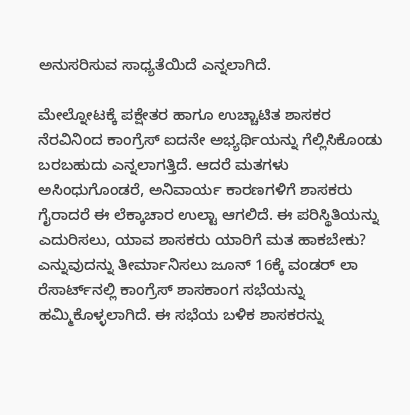ಅನುಸರಿಸುವ ಸಾಧ್ಯತೆಯಿದೆ ಎನ್ನಲಾಗಿದೆ.

ಮೇಲ್ನೋಟಕ್ಕೆ ಪಕ್ಷೇತರ ಹಾಗೂ ಉಚ್ಚಾಟಿತ ಶಾಸಕರ ನೆರವಿನಿಂದ ಕಾಂಗ್ರೆಸ್ ಐದನೇ ಅಭ್ಯರ್ಥಿಯನ್ನು ಗೆಲ್ಲಿಸಿಕೊಂಡು ಬರಬಹುದು ಎನ್ನಲಾಗತ್ತಿದೆ. ಆದರೆ ಮತಗಳು ಅಸಿಂಧುಗೊಂಡರೆ, ಅನಿವಾರ್ಯ ಕಾರಣಗಳಿಗೆ ಶಾಸಕರು ಗೈರಾದರೆ ಈ ಲೆಕ್ಕಾಚಾರ ಉಲ್ಟಾ ಆಗಲಿದೆ. ಈ ಪರಿಸ್ಥಿತಿಯನ್ನು ಎದುರಿಸಲು, ಯಾವ ಶಾಸಕರು ಯಾರಿಗೆ ಮತ ಹಾಕಬೇಕು? ಎನ್ನುವುದನ್ನು ತೀರ್ಮಾನಿಸಲು ಜೂನ್ 16ಕ್ಕೆ ವಂಡರ್ ಲಾ ರೆಸಾರ್ಟ್‌ನಲ್ಲಿ ಕಾಂಗ್ರೆಸ್ ಶಾಸಕಾಂಗ ಸಭೆಯನ್ನು ಹಮ್ಮಿಕೊಳ್ಳಲಾಗಿದೆ. ಈ ಸಭೆಯ ಬಳಿಕ ಶಾಸಕರನ್ನು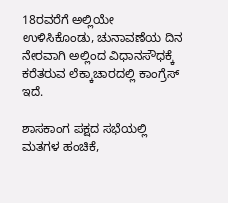18ರವರೆಗೆ ಅಲ್ಲಿಯೇ ಉಳಿಸಿಕೊಂಡು, ಚುನಾವಣೆಯ ದಿನ ನೇರವಾಗಿ ಅಲ್ಲಿಂದ ವಿಧಾನಸೌಧಕ್ಕೆ ಕರೆತರುವ ಲೆಕ್ಕಾಚಾರದಲ್ಲಿ ಕಾಂಗ್ರೆಸ್‌ ಇದೆ.

ಶಾಸಕಾಂಗ ಪಕ್ಷದ ಸಭೆಯಲ್ಲಿ ಮತಗಳ ಹಂಚಿಕೆ,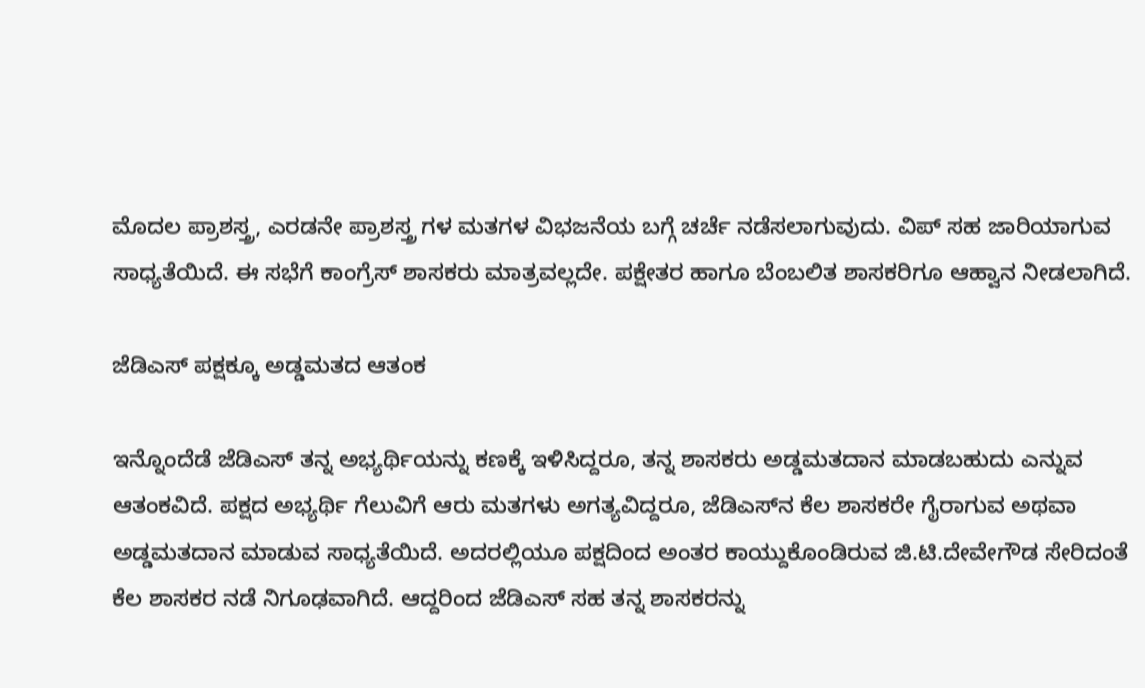ಮೊದಲ ಪ್ರಾಶಸ್ತ್ರ, ಎರಡನೇ ಪ್ರಾಶಸ್ತ್ರ ಗಳ ಮತಗಳ ವಿಭಜನೆಯ ಬಗ್ಗೆ ಚರ್ಚೆ ನಡೆಸಲಾಗುವುದು. ವಿಪ್ ಸಹ ಜಾರಿಯಾಗುವ ಸಾಧ್ಯತೆಯಿದೆ. ಈ ಸಭೆಗೆ ಕಾಂಗ್ರೆಸ್‌ ಶಾಸಕರು ಮಾತ್ರವಲ್ಲದೇ. ಪಕ್ಷೇತರ ಹಾಗೂ ಬೆಂಬಲಿತ ಶಾಸಕರಿಗೂ ಆಹ್ವಾನ ನೀಡಲಾಗಿದೆ.

ಜೆಡಿಎಸ್ ಪಕ್ಷಕ್ಕೂ ಅಡ್ಡಮತದ ಆತಂಕ

ಇನ್ನೊಂದೆಡೆ ಜೆಡಿಎಸ್‌ ತನ್ನ ಅಭ್ಯರ್ಥಿಯನ್ನು ಕಣಕ್ಕೆ ಇಳಿಸಿದ್ದರೂ, ತನ್ನ ಶಾಸಕರು ಅಡ್ಡಮತದಾನ ಮಾಡಬಹುದು ಎನ್ನುವ ಆತಂಕವಿದೆ. ಪಕ್ಷದ ಅಭ್ಯರ್ಥಿ ಗೆಲುವಿಗೆ ಆರು ಮತಗಳು ಅಗತ್ಯವಿದ್ದರೂ, ಜೆಡಿಎಸ್‌ನ ಕೆಲ ಶಾಸಕರೇ ಗೈರಾಗುವ ಅಥವಾ ಅಡ್ಡಮತದಾನ ಮಾಡುವ ಸಾಧ್ಯತೆಯಿದೆ. ಅದರಲ್ಲಿಯೂ ಪಕ್ಷದಿಂದ ಅಂತರ ಕಾಯ್ದುಕೊಂಡಿರುವ ಜಿ.ಟಿ.ದೇವೇಗೌಡ ಸೇರಿದಂತೆ ಕೆಲ ಶಾಸಕರ ನಡೆ ನಿಗೂಢವಾಗಿದೆ. ಆದ್ದರಿಂದ ಜೆಡಿಎಸ್ ಸಹ ತನ್ನ ಶಾಸಕರನ್ನು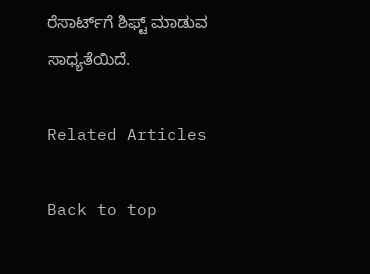ರೆಸಾರ್ಟ್‌ಗೆ ಶಿಫ್ಟ್ ಮಾಡುವ ಸಾಧ್ಯತೆಯಿದೆ.

Related Articles

Back to top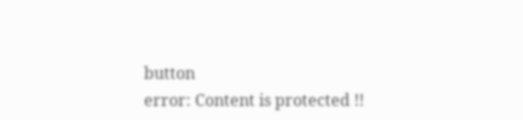button
error: Content is protected !!